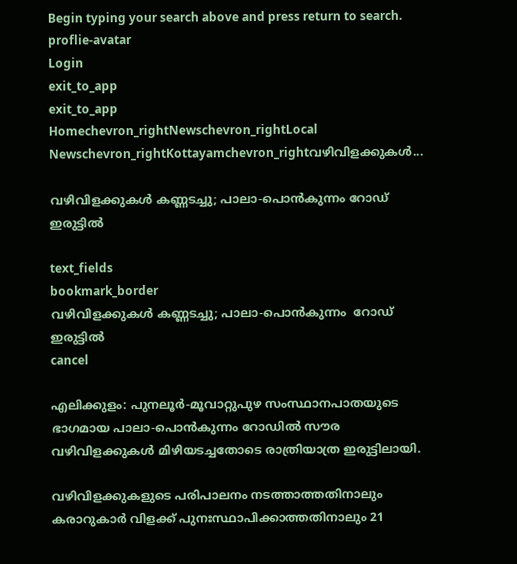Begin typing your search above and press return to search.
proflie-avatar
Login
exit_to_app
exit_to_app
Homechevron_rightNewschevron_rightLocal Newschevron_rightKottayamchevron_rightവഴിവിളക്കുകൾ...

വഴിവിളക്കുകൾ കണ്ണടച്ചു; പാലാ-പൊൻകുന്നം റോഡ് ഇരുട്ടിൽ

text_fields
bookmark_border
വഴിവിളക്കുകൾ കണ്ണടച്ചു; പാലാ-പൊൻകുന്നം  റോഡ് ഇരുട്ടിൽ
cancel

എലിക്കുളം: പുനലൂർ-മൂവാറ്റുപുഴ സംസ്ഥാനപാതയുടെ ഭാഗമായ പാലാ-പൊൻകുന്നം റോഡിൽ സൗര വഴിവിളക്കുകൾ മിഴിയടച്ചതോടെ രാത്രിയാത്ര ഇരുട്ടിലായി.

വഴിവിളക്കുകളുടെ പരിപാലനം നടത്താത്തതിനാലും കരാറുകാർ വിളക്ക് പുനഃസ്ഥാപിക്കാത്തതിനാലും 21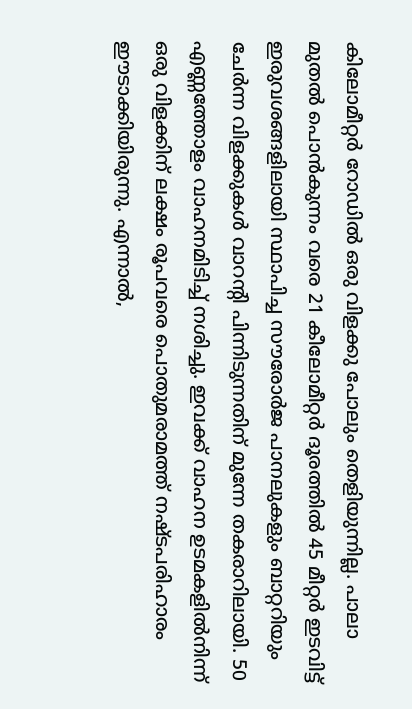കിലോമീറ്റർ റോഡിൽ ഒരു വിളക്കു പോലും തെളിയുന്നില്ല. പാലാ മുതൽ പൊൻകുന്നം വരെ 21 കീലോമീറ്റർ ദൂരത്തിൽ 45 മീറ്റർ ഇടവിട്ട് ഇരുവശങ്ങളിലായി സ്ഥാപിച്ച സൗരോർജ പാനലുകളും ബാറ്ററിയും ചേർന്ന വിളക്കുകൾ വാറന്‍റി പിന്നിടുന്നതിന് മുന്നേ തകരാറിലായി. 50 എണ്ണത്തോളം വാഹനമിടിച്ച് നശിച്ചു. ഇവക്ക് വാഹന ഉടമകളിൽനിന്ന് ഒരു വിളക്കിന് ലക്ഷം രൂപവരെ പൊതുമരാമത്ത് നഷ്ടപരിഹാരം ഈടാക്കിയിരുന്നു. എന്നാൽ,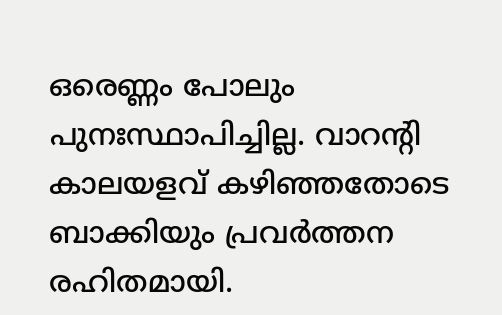ഒരെണ്ണം പോലും പുനഃസ്ഥാപിച്ചില്ല. വാറന്‍റി കാലയളവ് കഴിഞ്ഞതോടെ ബാക്കിയും പ്രവർത്തന രഹിതമായി.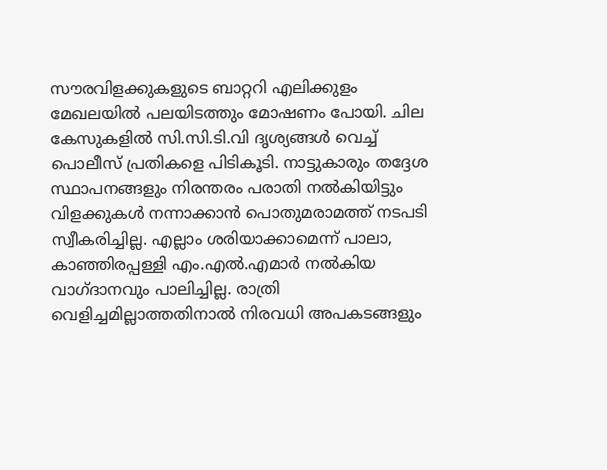സൗരവിളക്കുകളുടെ ബാറ്ററി എലിക്കുളം മേഖലയിൽ പലയിടത്തും മോഷണം പോയി. ചില കേസുകളിൽ സി.സി.ടി.വി ദൃശ്യങ്ങൾ വെച്ച് പൊലീസ് പ്രതികളെ പിടികൂടി. നാട്ടുകാരും തദ്ദേശ സ്ഥാപനങ്ങളും നിരന്തരം പരാതി നൽകിയിട്ടും വിളക്കുകൾ നന്നാക്കാൻ പൊതുമരാമത്ത് നടപടി സ്വീകരിച്ചില്ല. എല്ലാം ശരിയാക്കാമെന്ന് പാലാ, കാഞ്ഞിരപ്പള്ളി എം.എൽ.എമാർ നൽകിയ വാഗ്ദാനവും പാലിച്ചില്ല. രാത്രി വെളിച്ചമില്ലാത്തതിനാൽ നിരവധി അപകടങ്ങളും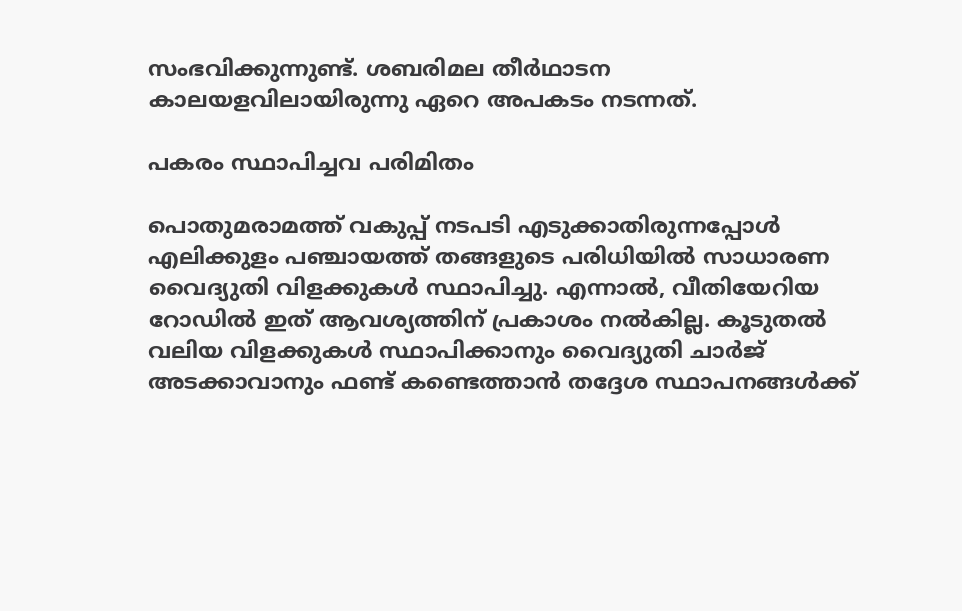സംഭവിക്കുന്നുണ്ട്. ശബരിമല തീർഥാടന കാലയളവിലായിരുന്നു ഏറെ അപകടം നടന്നത്.

പകരം സ്ഥാപിച്ചവ പരിമിതം

പൊതുമരാമത്ത് വകുപ്പ് നടപടി എടുക്കാതിരുന്നപ്പോൾ എലിക്കുളം പഞ്ചായത്ത് തങ്ങളുടെ പരിധിയിൽ സാധാരണ വൈദ്യുതി വിളക്കുകൾ സ്ഥാപിച്ചു. എന്നാൽ, വീതിയേറിയ റോഡിൽ ഇത് ആവശ്യത്തിന് പ്രകാശം നൽകില്ല. കൂടുതൽ വലിയ വിളക്കുകൾ സ്ഥാപിക്കാനും വൈദ്യുതി ചാർജ് അടക്കാവാനും ഫണ്ട് കണ്ടെത്താൻ തദ്ദേശ സ്ഥാപനങ്ങൾക്ക്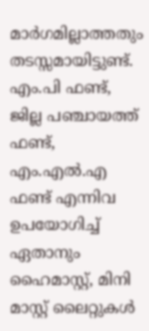മാർഗമില്ലാത്തതും തടസ്സമായിട്ടുണ്ട്. എം.പി ഫണ്ട്, ജില്ല പഞ്ചായത്ത് ഫണ്ട്, എം.എൽ.എ ഫണ്ട് എന്നിവ ഉപയോഗിച്ച് ഏതാനും ഹൈമാസ്റ്റ്, മിനി മാസ്റ്റ് ലൈറ്റുകൾ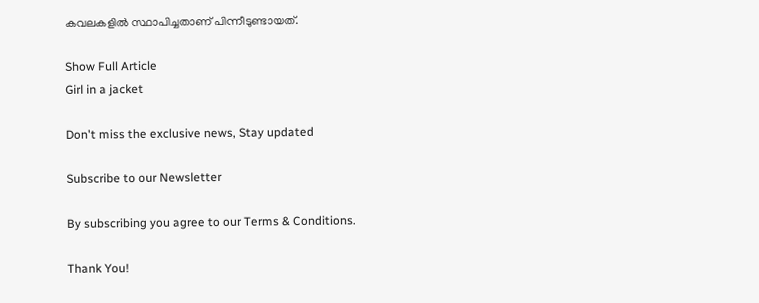കവലകളിൽ സ്ഥാപിച്ചതാണ് പിന്നീടുണ്ടായത്.

Show Full Article
Girl in a jacket

Don't miss the exclusive news, Stay updated

Subscribe to our Newsletter

By subscribing you agree to our Terms & Conditions.

Thank You!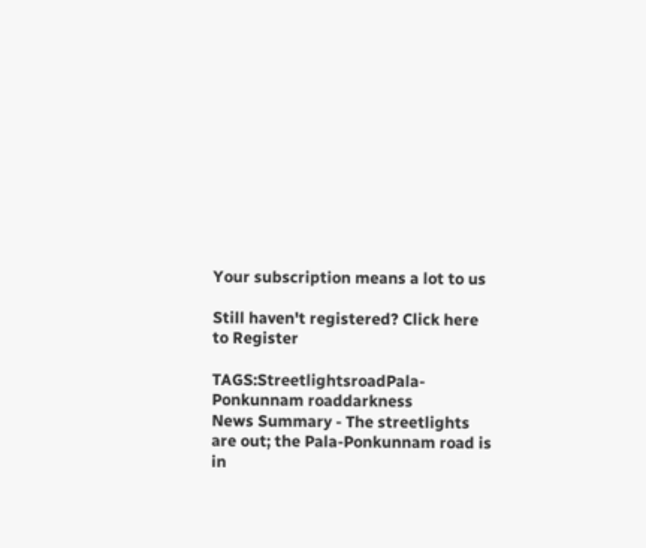Your subscription means a lot to us

Still haven't registered? Click here to Register

TAGS:StreetlightsroadPala-Ponkunnam roaddarkness
News Summary - The streetlights are out; the Pala-Ponkunnam road is in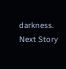darkness.
Next Story